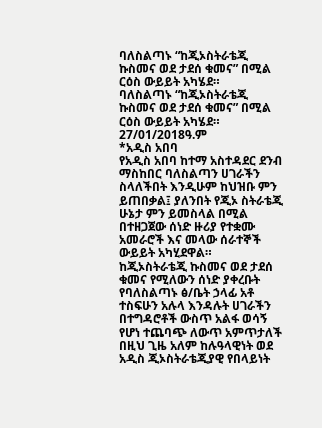ባለስልጣኑ “ከጂኦስትራቴጂ ኩስመና ወደ ታደሰ ቁመና” በሚል ርዕስ ውይይት አካሄደ።
ባለስልጣኑ “ከጂኦስትራቴጂ ኩስመና ወደ ታደሰ ቁመና” በሚል ርዕስ ውይይት አካሄደ።
27/01/2018ዓ.ም
*አዲስ አበባ
የአዲስ አበባ ከተማ አስተዳደር ደንብ ማስከበር ባለስልጣን ሀገራችን ስላለችበት እንዲሁም ከህዝቡ ምን ይጠበቃል፤ ያለንበት የጂኦ ስትራቴጂ ሁኔታ ምን ይመስላል በሚል በተዘጋጀው ሰነድ ዙሪያ የተቋሙ አመራሮች እና መላው ሰራተኞች ውይይት አካሂደዋል።
ከጂኦስትራቴጂ ኩስመና ወደ ታደሰ ቁመና የሚለውን ሰነድ ያቀረቡት የባለስልጣኑ ፅ/ቤት ኃላፊ አቶ ተስፍሁን አሉላ እንዳሉት ሀገራችን በተግዳሮቶች ውስጥ አልፋ ወሳኝ የሆነ ተጨባጭ ለውጥ አምጥታለች በዚህ ጊዜ አለም ከሉዓላዊነት ወደ አዲስ ጂኦስትራቴጂያዊ የበላይነት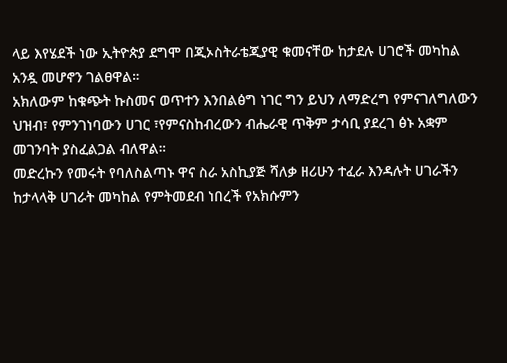ላይ እየሄደች ነው ኢትዮጵያ ደግሞ በጂኦስትራቴጂያዊ ቁመናቸው ከታደሉ ሀገሮች መካከል አንዷ መሆኖን ገልፀዋል።
አክለውም ከቁጭት ኩስመና ወጥተን እንበልፅግ ነገር ግን ይህን ለማድረግ የምናገለግለውን ህዝብ፣ የምንገነባውን ሀገር ፣የምናስከብረውን ብሔራዊ ጥቅም ታሳቢ ያደረገ ፅኑ አቋም መገንባት ያስፈልጋል ብለዋል።
መድረኩን የመሩት የባለስልጣኑ ዋና ስራ አስኪያጅ ሻለቃ ዘሪሁን ተፈራ እንዳሉት ሀገራችን ከታላላቅ ሀገራት መካከል የምትመደብ ነበረች የአክሱምን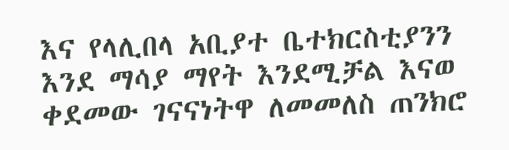እና የላሊበላ አቢያተ ቤተክርስቲያንን እንደ ማሳያ ማየት እንደሚቻል እናወ ቀደመው ገናናነትዋ ለመመለስ ጠንክሮ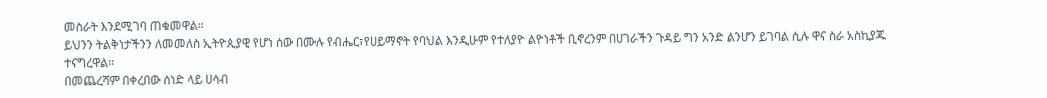መስራት እንደሚገባ ጠቁመዋል።
ይህንን ትልቅነታችንን ለመመለስ ኢትዮጲያዊ የሆነ ሰው በሙሉ የብሔር፣የሀይማኖት የባህል እንዲሁም የተለያዮ ልዮነቶች ቢኖረንም በሀገራችን ጉዳይ ግን አንድ ልንሆን ይገባል ሲሉ ዋና ስራ አስኪያጁ ተናግረዋል።
በመጨረሻም በቀረበው ሰነድ ላይ ሀሳብ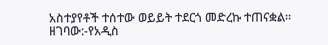አስተያየቶች ተሰተው ወይይት ተደርጎ መድረኩ ተጠናቋል።
ዘገባው:-የአዲስ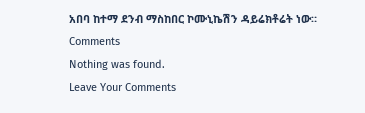አበባ ከተማ ደንብ ማስከበር ኮሙኒኬሽን ዳይሬክቶሬት ነው።
Comments
Nothing was found.
Leave Your Comments